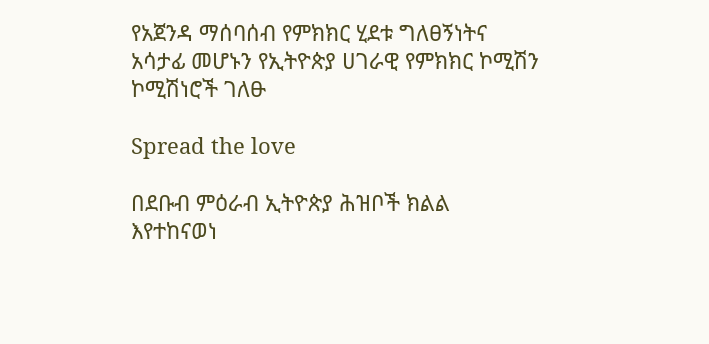የአጀንዳ ማሰባሰብ የምክክር ሂደቱ ግለፀኝነትና አሳታፊ መሆኑን የኢትዮጵያ ሀገራዊ የምክክር ኮሚሽን ኮሚሽነሮች ገለፁ

Spread the love

በደቡብ ምዕራብ ኢትዮጵያ ሕዝቦች ክልል እየተከናወነ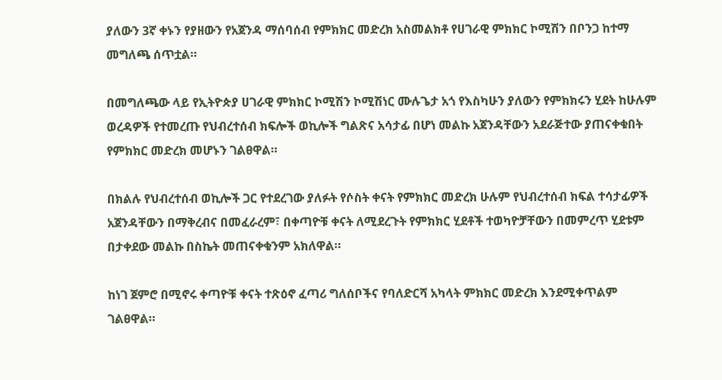ያለውን 3ኛ ቀኑን የያዘውን የአጀንዳ ማሰባሰብ የምክክር መድረክ አስመልክቶ የሀገራዊ ምክክር ኮሚሽን በቦንጋ ከተማ መግለጫ ሰጥቷል።

በመግለጫው ላይ የኢትዮጵያ ሀገራዊ ምክክር ኮሚሽን ኮሚሽነር ሙሉጌታ አጎ የእስካሁን ያለውን የምክክሩን ሂደት ከሁሉም ወረዳዎች የተመረጡ የህብረተሰብ ክፍሎች ወኪሎች ግልጽና አሳታፊ በሆነ መልኩ አጀንዳቸውን አደራጅተው ያጠናቀቁበት የምክክር መድረክ መሆኑን ገልፀዋል።

በክልሉ የህብረተሰብ ወኪሎች ጋር የተደረገው ያለፉት የሶስት ቀናት የምክክር መድረክ ሁሉም የህብረተሰብ ክፍል ተሳታፊዎች አጀንዳቸውን በማቅረብና በመፈራረም፣ በቀጣዮቹ ቀናት ለሚደረጉት የምክክር ሂደቶች ተወካዮቻቸውን በመምረጥ ሂደቱም በታቀደው መልኩ በስኬት መጠናቀቁንም አክለዋል።

ከነገ ጀምሮ በሚኖሩ ቀጣዮቹ ቀናት ተጽዕኖ ፈጣሪ ግለሰቦችና የባለድርሻ አካላት ምክክር መድረክ እንደሚቀጥልም ገልፀዋል።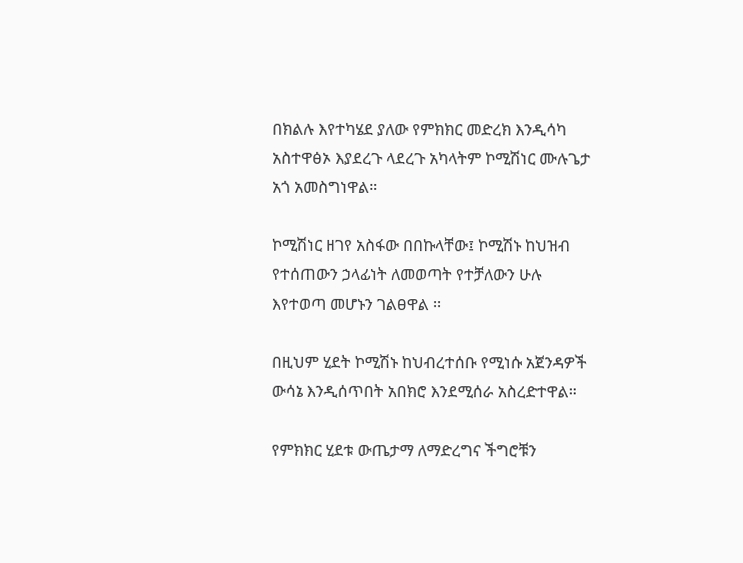በክልሉ እየተካሄደ ያለው የምክክር መድረክ እንዲሳካ አስተዋፅኦ እያደረጉ ላደረጉ አካላትም ኮሚሽነር ሙሉጌታ አጎ አመስግነዋል።

ኮሚሽነር ዘገየ አስፋው በበኩላቸው፤ ኮሚሽኑ ከህዝብ የተሰጠውን ኃላፊነት ለመወጣት የተቻለውን ሁሉ እየተወጣ መሆኑን ገልፀዋል ፡፡

በዚህም ሂደት ኮሚሽኑ ከህብረተሰቡ የሚነሱ አጀንዳዎች ውሳኔ እንዲሰጥበት አበክሮ እንደሚሰራ አስረድተዋል።

የምክክር ሂደቱ ውጤታማ ለማድረግና ችግሮቹን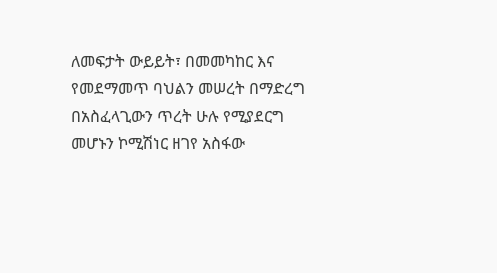ለመፍታት ውይይት፣ በመመካከር እና የመደማመጥ ባህልን መሠረት በማድረግ በአስፈላጊውን ጥረት ሁሉ የሚያደርግ መሆኑን ኮሚሽነር ዘገየ አስፋው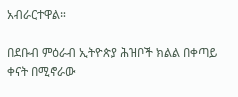አብራርተዋል።

በደቡብ ምዕራብ ኢትዮጵያ ሕዝቦች ክልል በቀጣይ ቀናት በሚኖራው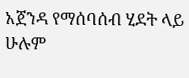አጀንዳ የማሰባሰብ ሂደት ላይ ሁሉም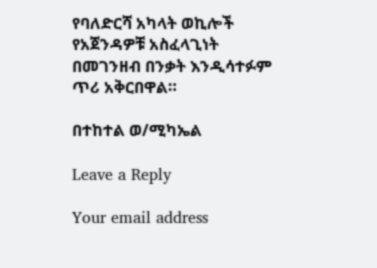የባለድርሻ አካላት ወኪሎች የአጀንዳዎቹ አስፈላጊነት በመገንዘብ በንቃት እንዲሳተፉም ጥሪ አቅርበዋል።

በተከተል ወ/ሚካኤል

Leave a Reply

Your email address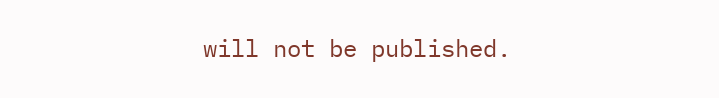will not be published.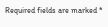Required fields are marked *